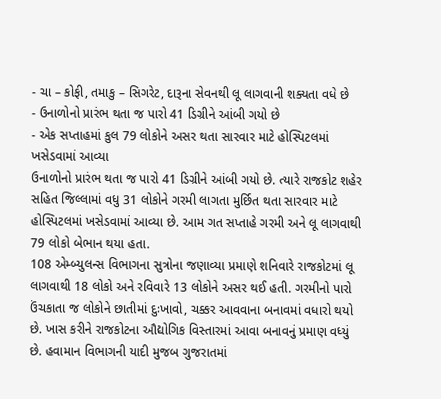- ચા – કોફી, તમાકુ – સિગરેટ, દારૂના સેવનથી લૂ લાગવાની શક્યતા વધે છે
- ઉનાળોનો પ્રારંભ થતા જ પારો 41 ડિગ્રીને આંબી ગયો છે
- એક સપ્તાહમાં કુલ 79 લોકોને અસર થતા સારવાર માટે હોસ્પિટલમાં ખસેડવામાં આવ્યા
ઉનાળોનો પ્રારંભ થતા જ પારો 41 ડિગ્રીને આંબી ગયો છે. ત્યારે રાજકોટ શહેર સહિત જિલ્લામાં વધુ 31 લોકોને ગરમી લાગતા મુર્છિત થતા સારવાર માટે હોસ્પિટલમાં ખસેડવામાં આવ્યા છે. આમ ગત સપ્તાહે ગરમી અને લૂ લાગવાથી 79 લોકો બેભાન થયા હતા.
108 એમ્બ્યુલન્સ વિભાગના સુત્રોના જણાવ્યા પ્રમાણે શનિવારે રાજકોટમાં લૂ લાગવાથી 18 લોકો અને રવિવારે 13 લોકોને અસર થઈ હતી. ગરમીનો પારો ઉંચકાતા જ લોકોને છાતીમાં દુઃખાવો, ચક્કર આવવાના બનાવમાં વધારો થયો છે. ખાસ કરીને રાજકોટના ઔદ્યોગિક વિસ્તારમાં આવા બનાવનું પ્રમાણ વધ્યું છે. હવામાન વિભાગની યાદી મુજબ ગુજરાતમાં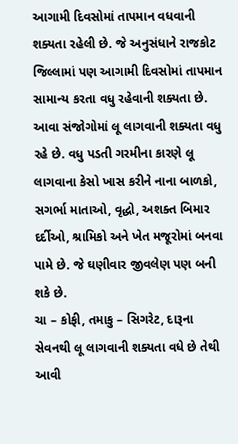આગામી દિવસોમાં તાપમાન વધવાની શક્યતા રહેલી છે. જે અનુસંધાને રાજકોટ જિલ્લામાં પણ આગામી દિવસોમાં તાપમાન સામાન્ય કરતા વધુ રહેવાની શક્યતા છે. આવા સંજોગોમાં લૂ લાગવાની શક્યતા વધુ રહે છે. વધુ પડતી ગરમીના કારણે લૂ લાગવાના કેસો ખાસ કરીને નાના બાળકો, સગર્ભા માતાઓ, વૃદ્ધો, અશક્ત બિમાર દર્દીઓ, શ્રામિકો અને ખેત મજૂરોમાં બનવા પામે છે. જે ઘણીવાર જીવલેણ પણ બની શકે છે.
ચા – કોફી, તમાકુ – સિગરેટ, દારૂના સેવનથી લૂ લાગવાની શક્યતા વધે છે તેથી આવી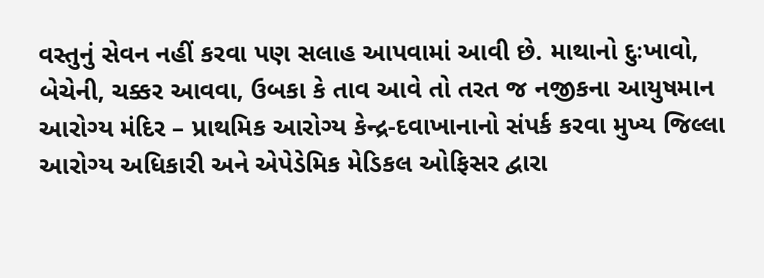વસ્તુનું સેવન નહીં કરવા પણ સલાહ આપવામાં આવી છે. માથાનો દુઃખાવો, બેચેની, ચક્કર આવવા, ઉબકા કે તાવ આવે તો તરત જ નજીકના આયુષમાન આરોગ્ય મંદિર – પ્રાથમિક આરોગ્ય કેન્દ્ર-દવાખાનાનો સંપર્ક કરવા મુખ્ય જિલ્લા આરોગ્ય અધિકારી અને એપેડેમિક મેડિકલ ઓફિસર દ્વારા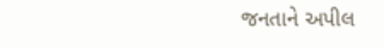જનતાને અપીલ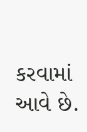કરવામાં આવે છે.